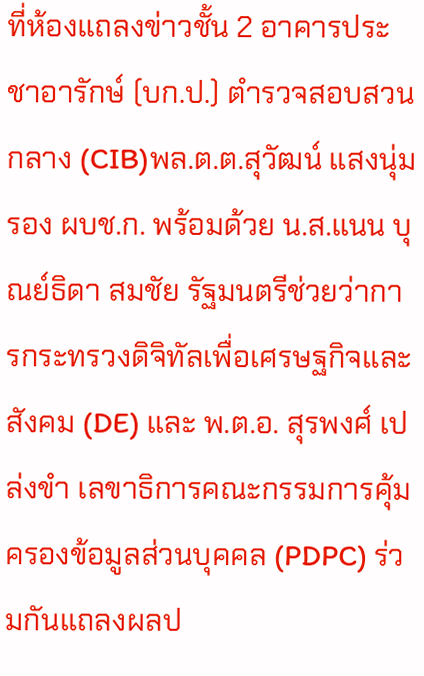ที่ห้องแถลงข่าวชั้น 2 อาคารประชาอารักษ์ (บก.ป.) ตำรวจสอบสวนกลาง (CIB)พล.ต.ต.สุวัฒน์ แสงนุ่มรอง ผบช.ก. พร้อมด้วย น.ส.แนน บุณย์ธิดา สมชัย รัฐมนตรีช่วยว่าการกระทรวงดิจิทัลเพื่อเศรษฐกิจและสังคม (DE) และ พ.ต.อ. สุรพงศ์ เปล่งขำ เลขาธิการคณะกรรมการคุ้มครองข้อมูลส่วนบุคคล (PDPC) ร่วมกันแถลงผลป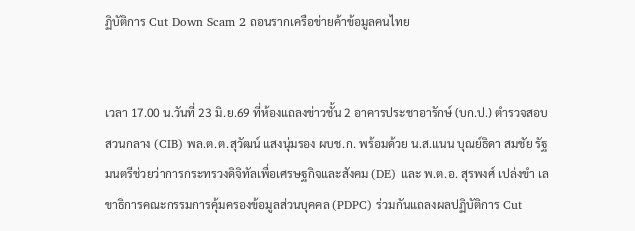ฏิบัติการ Cut Down Scam 2 ถอนรากเครือข่ายค้าข้อมูลคนไทย


เวลา 17.00 น.วันที่ 23 มิ.ย.69 ที่ห้องแถลงข่าวชั้น 2 อาคารประชาอารักษ์ (บก.ป.) ตำรวจสอบสวนกลาง (CIB) พล.ต.ต.สุวัฒน์ แสงนุ่มรอง ผบช.ก. พร้อมด้วย น.ส.แนน บุณย์ธิดา สมชัย รัฐมนตรีช่วยว่าการกระทรวงดิจิทัลเพื่อเศรษฐกิจและสังคม (DE) และ พ.ต.อ. สุรพงศ์ เปล่งขำ เลขาธิการคณะกรรมการคุ้มครองข้อมูลส่วนบุคคล (PDPC) ร่วมกันแถลงผลปฏิบัติการ Cut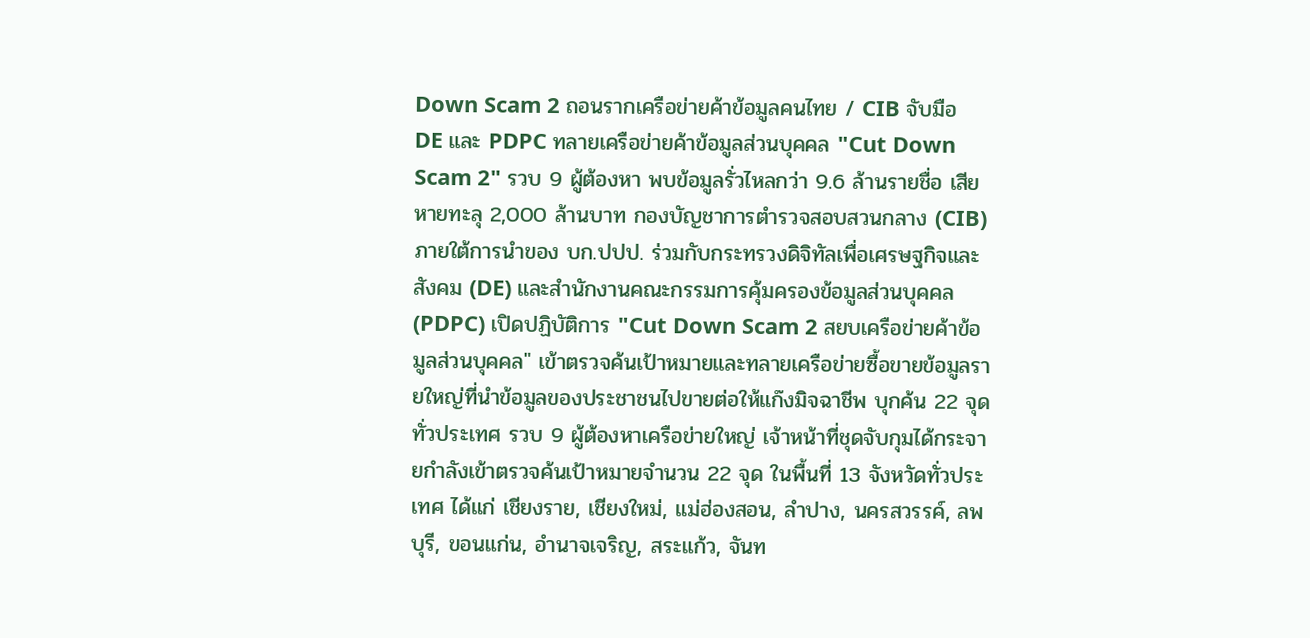Down Scam 2 ถอนรากเครือข่ายค้าข้อมูลคนไทย / CIB จับมือ DE และ PDPC ทลายเครือข่ายค้าข้อมูลส่วนบุคคล "Cut Down Scam 2" รวบ 9 ผู้ต้องหา พบข้อมูลรั่วไหลกว่า 9.6 ล้านรายชื่อ เสียหายทะลุ 2,000 ล้านบาท กองบัญชาการตำรวจสอบสวนกลาง (CIB) ภายใต้การนำของ บก.ปปป. ร่วมกับกระทรวงดิจิทัลเพื่อเศรษฐกิจและสังคม (DE) และสำนักงานคณะกรรมการคุ้มครองข้อมูลส่วนบุคคล (PDPC) เปิดปฏิบัติการ "Cut Down Scam 2 สยบเครือข่ายค้าข้อมูลส่วนบุคคล" เข้าตรวจค้นเป้าหมายและทลายเครือข่ายซื้อขายข้อมูลรายใหญ่ที่นำข้อมูลของประชาชนไปขายต่อให้แก๊งมิจฉาชีพ บุกค้น 22 จุดทั่วประเทศ รวบ 9 ผู้ต้องหาเครือข่ายใหญ่ เจ้าหน้าที่ชุดจับกุมได้กระจายกำลังเข้าตรวจค้นเป้าหมายจำนวน 22 จุด ในพื้นที่ 13 จังหวัดทั่วประเทศ ได้แก่ เชียงราย, เชียงใหม่, แม่ฮ่องสอน, ลำปาง, นครสวรรค์, ลพบุรี, ขอนแก่น, อำนาจเจริญ, สระแก้ว, จันท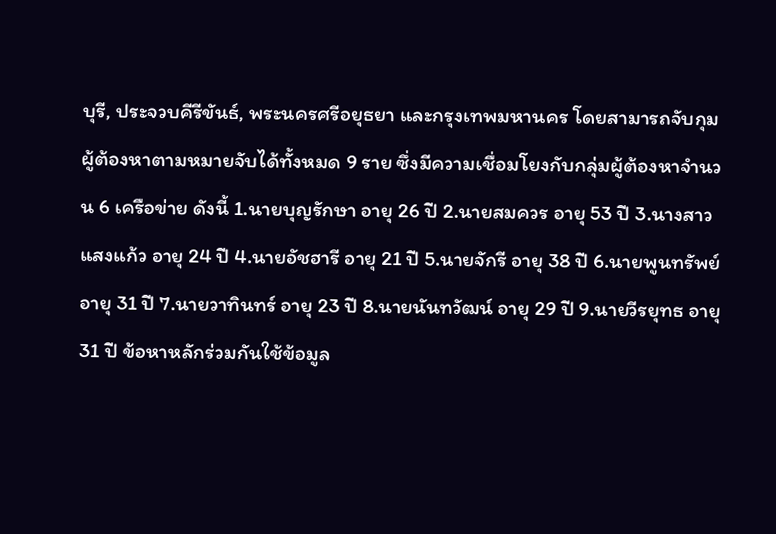บุรี, ประจวบคีรีขันธ์, พระนครศรีอยุธยา และกรุงเทพมหานคร โดยสามารถจับกุมผู้ต้องหาตามหมายจับได้ทั้งหมด 9 ราย ซึ่งมีความเชื่อมโยงกับกลุ่มผู้ต้องหาจำนวน 6 เครือข่าย ดังนี้ 1.นายบุญรักษา อายุ 26 ปี 2.นายสมควร อายุ 53 ปี 3.นางสาวแสงแก้ว อายุ 24 ปี 4.นายอัชฮารี อายุ 21 ปี 5.นายจักรี อายุ 38 ปี 6.นายพูนทรัพย์ อายุ 31 ปี 7.นายวาทินทร์ อายุ 23 ปี 8.นายนันทวัฒน์ อายุ 29 ปี 9.นายวีรยุทธ อายุ 31 ปี ข้อหาหลักร่วมกันใช้ข้อมูล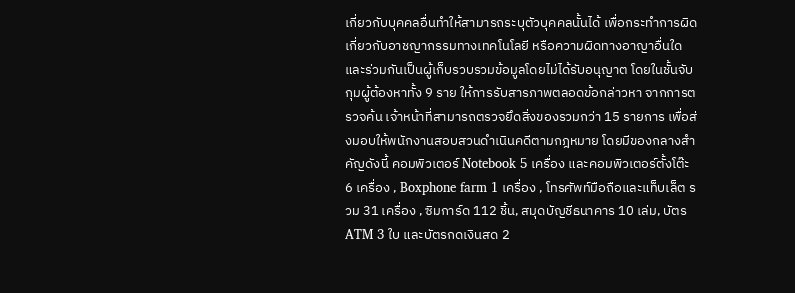เกี่ยวกับบุคคลอื่นทำให้สามารถระบุตัวบุคคลนั้นได้ เพื่อกระทำการผิดเกี่ยวกับอาชญากรรมทางเทคโนโลยี หรือความผิดทางอาญาอื่นใด และร่วมกันเป็นผู้เก็บรวบรวมข้อมูลโดยไม่ได้รับอนุญาต โดยในชั้นจับกุมผู้ต้องหาทั้ง 9 ราย ให้การรับสารภาพตลอดข้อกล่าวหา จากการตรวจค้น เจ้าหน้าที่สามารถตรวจยึดสิ่งของรวมกว่า 15 รายการ เพื่อส่งมอบให้พนักงานสอบสวนดำเนินคดีตามกฎหมาย โดยมีของกลางสำคัญดังนี้ คอมพิวเตอร์ Notebook 5 เครื่อง และคอมพิวเตอร์ตั้งโต๊ะ 6 เครื่อง , Boxphone farm 1 เครื่อง , โทรศัพท์มือถือและแท็บเล็ต รวม 31 เครื่อง , ซิมการ์ด 112 ชิ้น, สมุดบัญชีธนาคาร 10 เล่ม, บัตร ATM 3 ใบ และบัตรกดเงินสด 2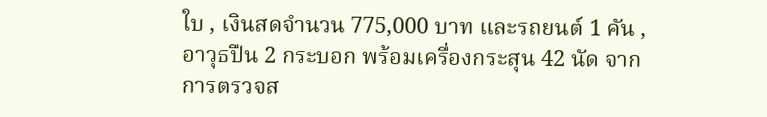ใบ , เงินสดจำนวน 775,000 บาท และรถยนต์ 1 คัน , อาวุธปืน 2 กระบอก พร้อมเครื่องกระสุน 42 นัด จากการตรวจส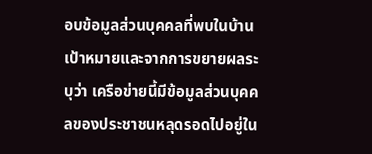อบข้อมูลส่วนบุคคลที่พบในบ้านเป้าหมายและจากการขยายผลระบุว่า เครือข่ายนี้มีข้อมูลส่วนบุคคลของประชาชนหลุดรอดไปอยู่ใน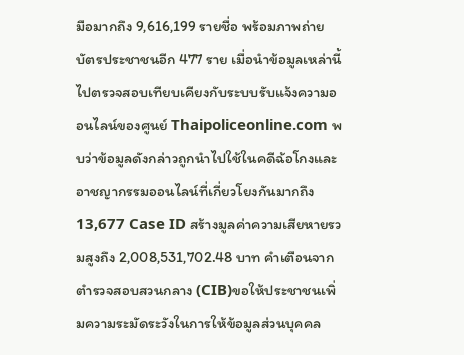มือมากถึง 9,616,199 รายชื่อ พร้อมภาพถ่ายบัตรประชาชนอีก 477 ราย เมื่อนำข้อมูลเหล่านี้ไปตรวจสอบเทียบเคียงกับระบบรับแจ้งความออนไลน์ของศูนย์ Thaipoliceonline.com พบว่าข้อมูลดังกล่าวถูกนำไปใช้ในคดีฉ้อโกงและอาชญากรรมออนไลน์ที่เกี่ยวโยงกันมากถึง 13,677 Case ID สร้างมูลค่าความเสียหายรวมสูงถึง 2,008,531,702.48 บาท คำเตือนจากตำรวจสอบสวนกลาง (CIB)ขอให้ประชาชนเพิ่มความระมัดระวังในการให้ข้อมูลส่วนบุคคล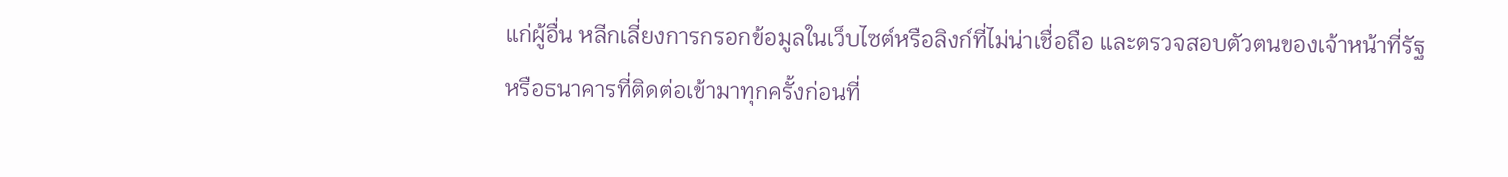แก่ผู้อื่น หลีกเลี่ยงการกรอกข้อมูลในเว็บไซต์หรือลิงก์ที่ไม่น่าเชื่อถือ และตรวจสอบตัวตนของเจ้าหน้าที่รัฐหรือธนาคารที่ติดต่อเข้ามาทุกครั้งก่อนที่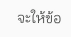จะให้ข้อ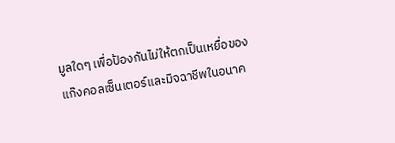มูลใดๆ เพื่อป้องกันไม่ให้ตกเป็นเหยื่อของแก๊งคอลเซ็นเตอร์และมิจฉาชีพในอนาค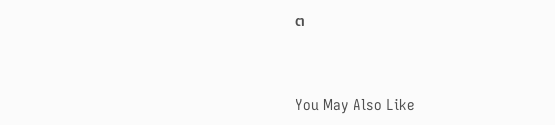ต



You May Also Like